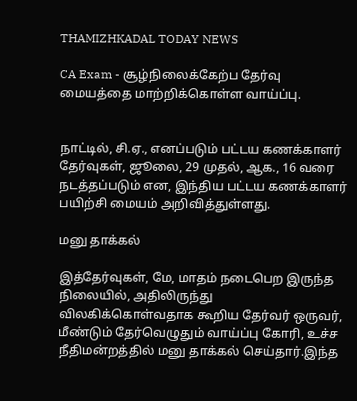THAMIZHKADAL TODAY NEWS

CA Exam - சூழ்நிலைக்கேற்ப தேர்வு மையத்தை மாற்றிக்கொள்ள வாய்ப்பு.


நாட்டில், சி.ஏ., எனப்படும் பட்டய கணக்காளர் தேர்வுகள், ஜூலை, 29 முதல், ஆக., 16 வரை நடத்தப்படும் என, இந்திய பட்டய கணக்காளர் பயிற்சி மையம் அறிவித்துள்ளது.

மனு தாக்கல்

இத்தேர்வுகள், மே, மாதம் நடைபெற இருந்த நிலையில், அதிலிருந்து விலகிக்கொள்வதாக கூறிய தேர்வர் ஒருவர், மீண்டும் தேர்வெழுதும் வாய்ப்பு கோரி, உச்ச நீதிமன்றத்தில் மனு தாக்கல் செய்தார்.இந்த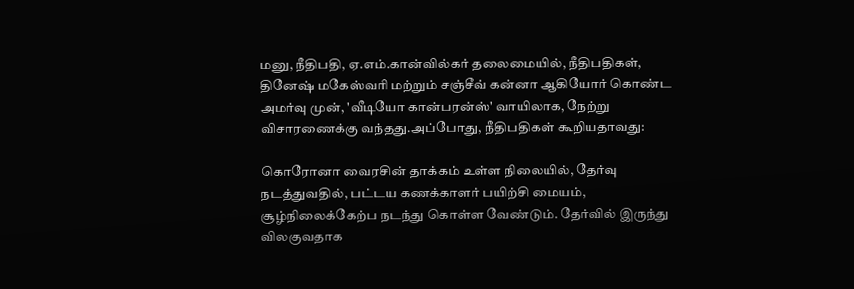மனு, நீதிபதி, ஏ.எம்.கான்வில்கர் தலைமையில், நீதிபதிகள், தினேஷ் மகேஸ்வரி மற்றும் சஞ்சீவ் கன்னா ஆகியோர் கொண்ட அமர்வு முன், 'வீடியோ கான்பரன்ஸ்' வாயிலாக, நேற்று விசாரணைக்கு வந்தது.அப்போது, நீதிபதிகள் கூறியதாவது:

கொரோனா வைரசின் தாக்கம் உள்ள நிலையில், தேர்வு நடத்துவதில், பட்டய கணக்காளர் பயிற்சி மையம், சூழ்நிலைக்கேற்ப நடந்து கொள்ள வேண்டும். தேர்வில் இருந்து விலகுவதாக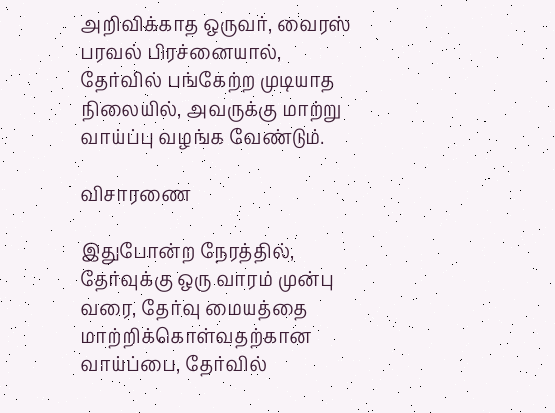அறிவிக்காத ஒருவர், வைரஸ் பரவல் பிரச்னையால், தேர்வில் பங்கேற்ற முடியாத நிலையில், அவருக்கு மாற்று வாய்ப்பு வழங்க வேண்டும்.

விசாரணை

இதுபோன்ற நேரத்தில், தேர்வுக்கு ஒரு வாரம் முன்பு வரை, தேர்வு மையத்தை மாற்றிக்கொள்வதற்கான வாய்ப்பை, தேர்வில்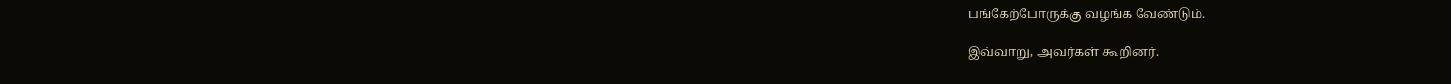பங்கேற்போருக்கு வழங்க வேண்டும்.

இவ்வாறு, அவர்கள் கூறினர்.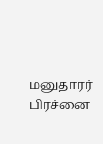மனுதாரர் பிரச்னை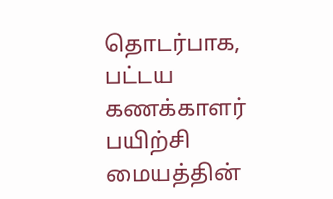தொடர்பாக, பட்டய கணக்காளர் பயிற்சி மையத்தின்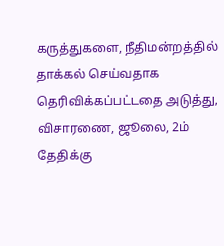கருத்துகளை, நீதிமன்றத்தில் தாக்கல் செய்வதாக தெரிவிக்கப்பட்டதை அடுத்து, விசாரணை, ஜூலை, 2ம் தேதிக்கு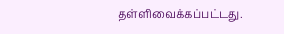தள்ளிவைக்கப்பட்டது.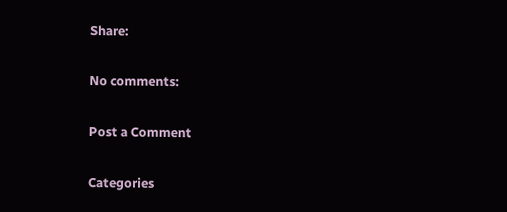Share:

No comments:

Post a Comment

Categories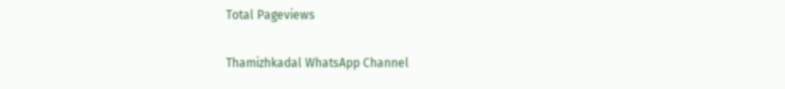Total Pageviews

Thamizhkadal WhatsApp Channel